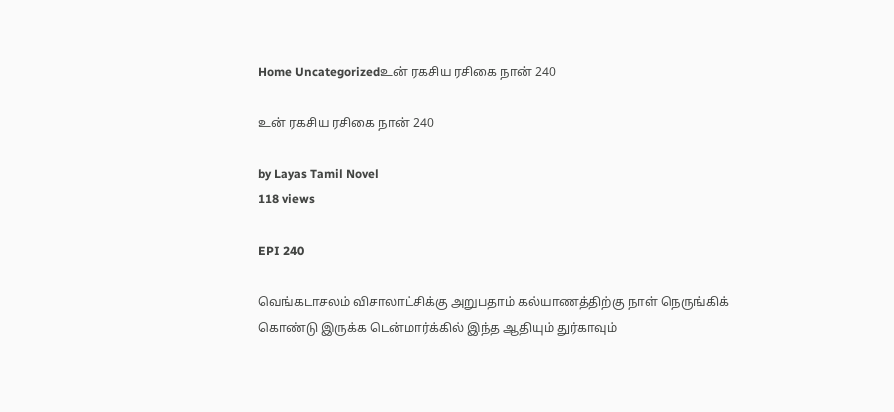Home Uncategorizedஉன் ரகசிய ரசிகை நான் 240

உன் ரகசிய ரசிகை நான் 240

by Layas Tamil Novel
118 views

EPI 240

வெங்கடாசலம் விசாலாட்சிக்கு அறுபதாம் கல்யாணத்திற்கு நாள் நெருங்கிக் கொண்டு இருக்க டென்மார்க்கில் இந்த ஆதியும் துர்காவும்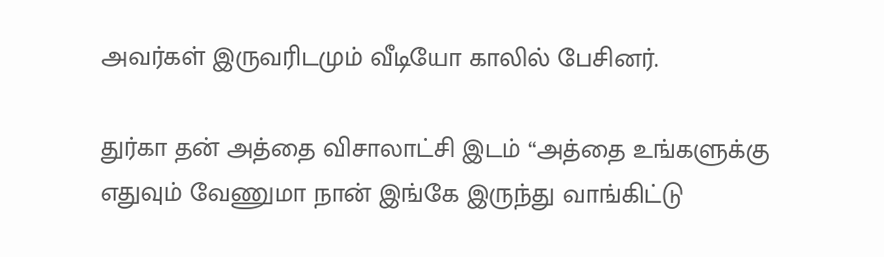அவர்கள் இருவரிடமும் வீடியோ காலில் பேசினர்.

துர்கா தன் அத்தை விசாலாட்சி இடம் “அத்தை உங்களுக்கு எதுவும் வேணுமா நான் இங்கே இருந்து வாங்கிட்டு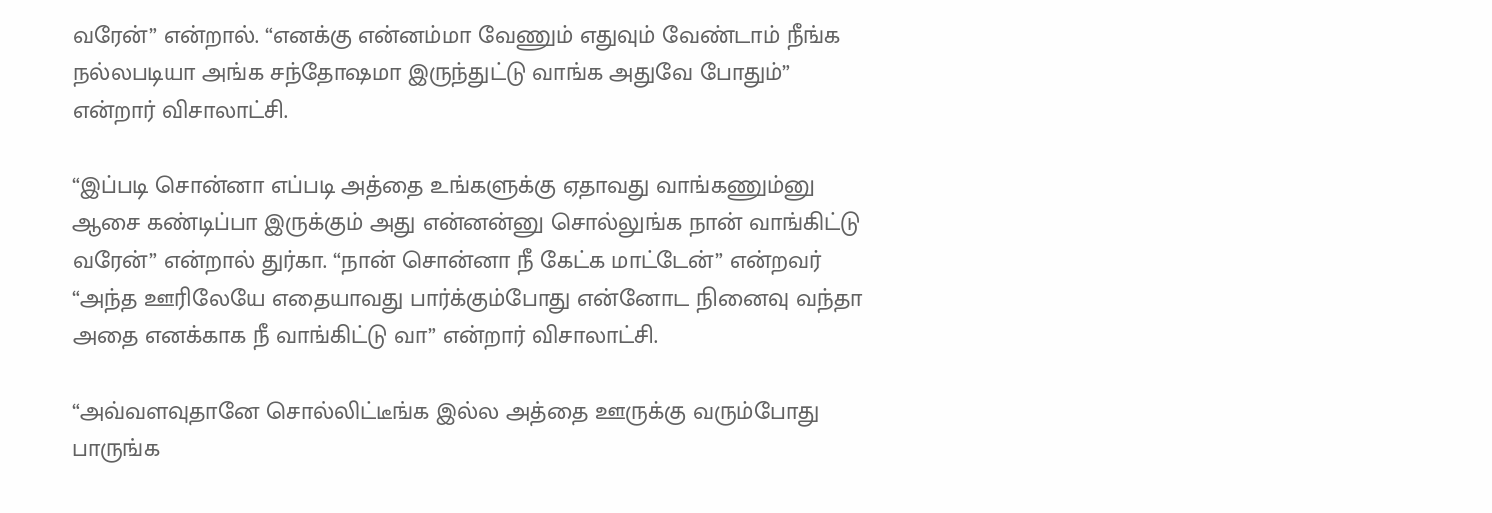வரேன்” என்றால். “எனக்கு என்னம்மா வேணும் எதுவும் வேண்டாம் நீங்க நல்லபடியா அங்க சந்தோஷமா இருந்துட்டு வாங்க அதுவே போதும்” என்றார் விசாலாட்சி.

“இப்படி சொன்னா எப்படி அத்தை உங்களுக்கு ஏதாவது வாங்கணும்னு ஆசை கண்டிப்பா இருக்கும் அது என்னன்னு சொல்லுங்க நான் வாங்கிட்டு வரேன்” என்றால் துர்கா. “நான் சொன்னா நீ கேட்க மாட்டேன்” என்றவர் “அந்த ஊரிலேயே எதையாவது பார்க்கும்போது என்னோட நினைவு வந்தா அதை எனக்காக நீ வாங்கிட்டு வா” என்றார் விசாலாட்சி.

“அவ்வளவுதானே சொல்லிட்டீங்க இல்ல அத்தை ஊருக்கு வரும்போது பாருங்க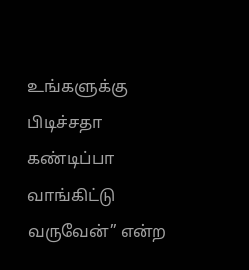உங்களுக்கு பிடிச்சதா கண்டிப்பா வாங்கிட்டு வருவேன்” என்ற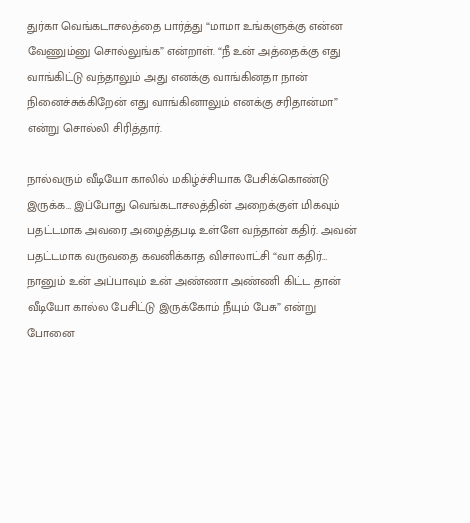துர்கா வெங்கடாசலத்தை பார்த்து “மாமா உங்களுக்கு என்ன வேணும்னு சொல்லுங்க” என்றாள். “நீ உன் அத்தைக்கு எது வாங்கிட்டு வந்தாலும் அது எனக்கு வாங்கினதா நான் நினைச்சுக்கிறேன் எது வாங்கினாலும் எனக்கு சரிதான்மா” என்று சொல்லி சிரித்தார்.

நால்வரும் வீடியோ காலில் மகிழ்ச்சியாக பேசிக்கொண்டு இருக்க… இப்போது வெங்கடாசலத்தின் அறைக்குள் மிகவும் பதட்டமாக அவரை அழைத்தபடி உள்ளே வந்தான் கதிர். அவன் பதட்டமாக வருவதை கவனிக்காத விசாலாட்சி “வா கதிர்… நானும் உன் அப்பாவும் உன் அண்ணா அண்ணி கிட்ட தான் வீடியோ கால்ல பேசிட்டு இருக்கோம் நீயும் பேசு” என்று போனை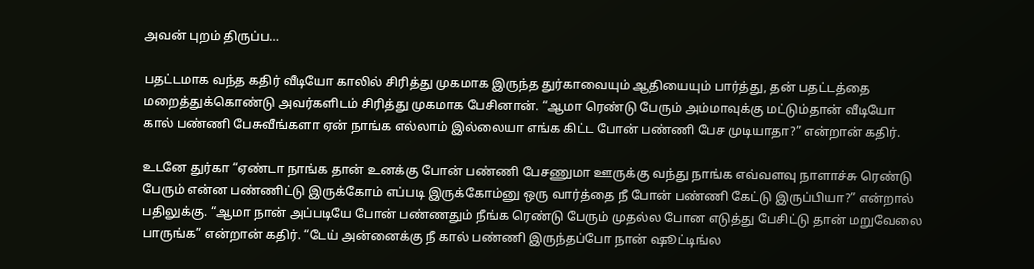அவன் புறம் திருப்ப…

பதட்டமாக வந்த கதிர் வீடியோ காலில் சிரித்து முகமாக இருந்த துர்காவையும் ஆதியையும் பார்த்து, தன் பதட்டத்தை மறைத்துக்கொண்டு அவர்களிடம் சிரித்து முகமாக பேசினான். “ஆமா ரெண்டு பேரும் அம்மாவுக்கு மட்டும்தான் வீடியோ கால் பண்ணி பேசுவீங்களா ஏன் நாங்க எல்லாம் இல்லையா எங்க கிட்ட போன் பண்ணி பேச முடியாதா?” என்றான் கதிர்.

உடனே துர்கா “ஏண்டா நாங்க தான் உனக்கு போன் பண்ணி பேசணுமா ஊருக்கு வந்து நாங்க எவ்வளவு நாளாச்சு ரெண்டு பேரும் என்ன பண்ணிட்டு இருக்கோம் எப்படி இருக்கோம்னு ஒரு வார்த்தை நீ போன் பண்ணி கேட்டு இருப்பியா?” என்றால் பதிலுக்கு. “ஆமா நான் அப்படியே போன் பண்ணதும் நீங்க ரெண்டு பேரும் முதல்ல போன எடுத்து பேசிட்டு தான் மறுவேலை பாருங்க” என்றான் கதிர். “டேய் அன்னைக்கு நீ கால் பண்ணி இருந்தப்போ நான் ஷூட்டிங்ல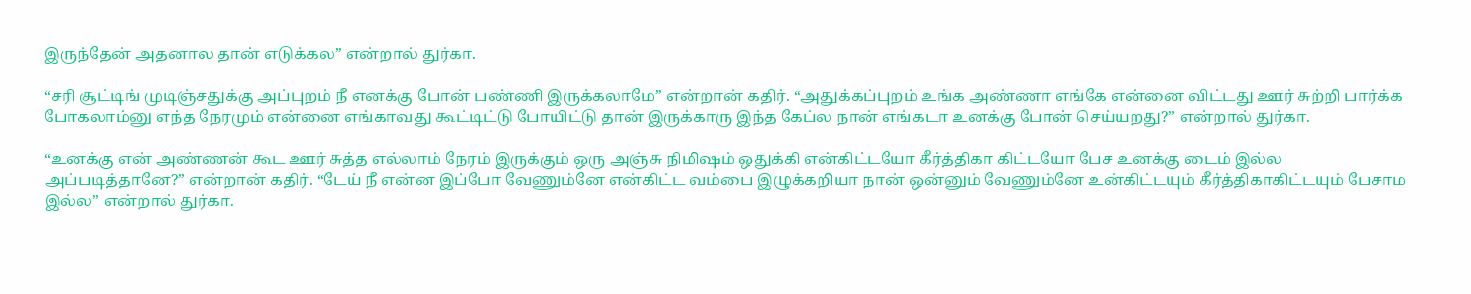இருந்தேன் அதனால தான் எடுக்கல” என்றால் துர்கா.

“சரி சூட்டிங் முடிஞ்சதுக்கு அப்புறம் நீ எனக்கு போன் பண்ணி இருக்கலாமே” என்றான் கதிர். “அதுக்கப்புறம் உங்க அண்ணா எங்கே என்னை விட்டது ஊர் சுற்றி பார்க்க போகலாம்னு எந்த நேரமும் என்னை எங்காவது கூட்டிட்டு போயிட்டு தான் இருக்காரு இந்த கேப்ல நான் எங்கடா உனக்கு போன் செய்யறது?” என்றால் துர்கா.

“உனக்கு என் அண்ணன் கூட ஊர் சுத்த எல்லாம் நேரம் இருக்கும் ஒரு அஞ்சு நிமிஷம் ஒதுக்கி என்கிட்டயோ கீர்த்திகா கிட்டயோ பேச உனக்கு டைம் இல்ல அப்படித்தானே?” என்றான் கதிர். “டேய் நீ என்ன இப்போ வேணும்னே என்கிட்ட வம்பை இழுக்கறியா நான் ஒன்னும் வேணும்னே உன்கிட்டயும் கீர்த்திகாகிட்டயும் பேசாம இல்ல” என்றால் துர்கா.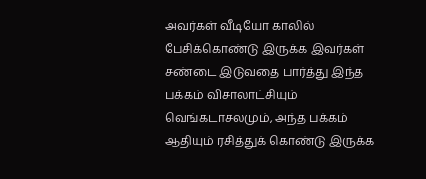அவர்கள் வீடியோ காலில் பேசிக்கொண்டு இருக்க இவர்கள் சண்டை இடுவதை பார்த்து இந்த பக்கம் விசாலாட்சியும் வெங்கடாசலமும், அந்த பக்கம் ஆதியும் ரசித்துக் கொண்டு இருக்க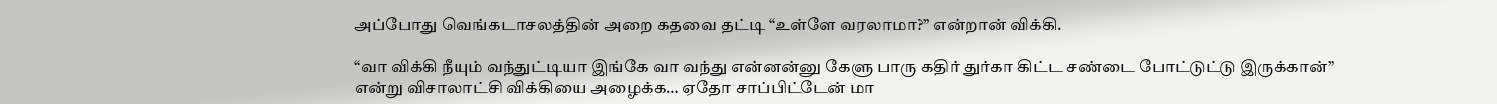அப்போது வெங்கடாசலத்தின் அறை கதவை தட்டி “உள்ளே வரலாமா?” என்றான் விக்கி.

“வா விக்கி நீயும் வந்துட்டியா இங்கே வா வந்து என்னன்னு கேளு பாரு கதிர் துர்கா கிட்ட சண்டை போட்டுட்டு இருக்கான்” என்று விசாலாட்சி விக்கியை அழைக்க… ஏதோ சாப்பிட்டேன் மா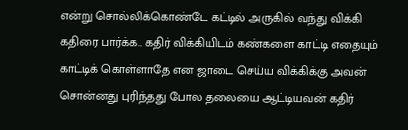என்று சொல்லிக்கொண்டே கட்டில் அருகில் வந்து விக்கி கதிரை பார்க்க.. கதிர் விக்கியிடம் கண்களை காட்டி எதையும் காட்டிக் கொள்ளாதே என ஜாடை செய்ய விக்கிக்கு அவன் சொன்னது புரிந்தது போல தலையை ஆட்டியவன் கதிர்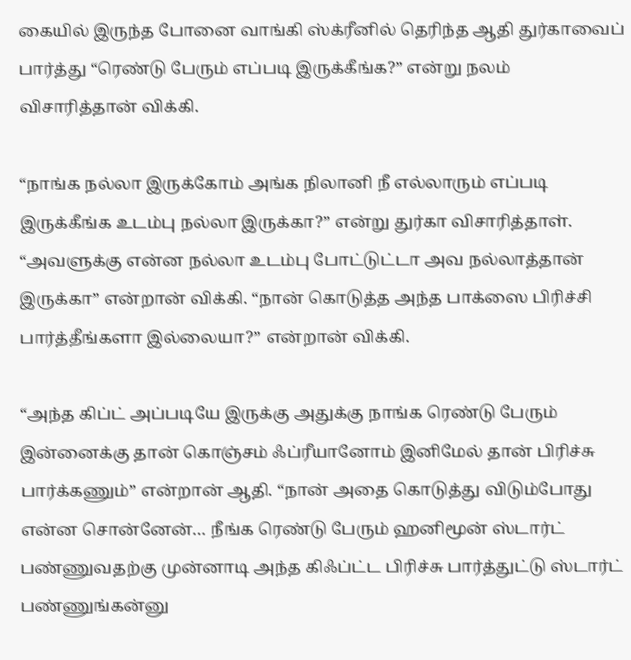கையில் இருந்த போனை வாங்கி ஸ்க்ரீனில் தெரிந்த ஆதி துர்காவைப் பார்த்து “ரெண்டு பேரும் எப்படி இருக்கீங்க?” என்று நலம் விசாரித்தான் விக்கி.

“நாங்க நல்லா இருக்கோம் அங்க நிலானி நீ எல்லாரும் எப்படி இருக்கீங்க உடம்பு நல்லா இருக்கா?” என்று துர்கா விசாரித்தாள். “அவளுக்கு என்ன நல்லா உடம்பு போட்டுட்டா அவ நல்லாத்தான் இருக்கா” என்றான் விக்கி. “நான் கொடுத்த அந்த பாக்ஸை பிரிச்சி பார்த்தீங்களா இல்லையா?” என்றான் விக்கி.

“அந்த கிப்ட் அப்படியே இருக்கு அதுக்கு நாங்க ரெண்டு பேரும் இன்னைக்கு தான் கொஞ்சம் ஃப்ரீயானோம் இனிமேல் தான் பிரிச்சு பார்க்கணும்” என்றான் ஆதி. “நான் அதை கொடுத்து விடும்போது என்ன சொன்னேன்… நீங்க ரெண்டு பேரும் ஹனிமூன் ஸ்டார்ட் பண்ணுவதற்கு முன்னாடி அந்த கிஃப்ட்ட பிரிச்சு பார்த்துட்டு ஸ்டார்ட் பண்ணுங்கன்னு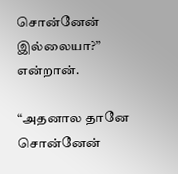சொன்னேன் இல்லையா?” என்றான்.

“அதனால தானே சொன்னேன்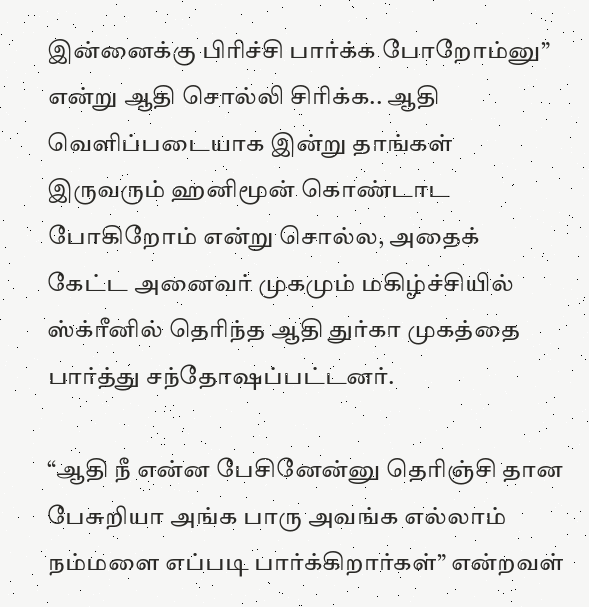இன்னைக்கு பிரிச்சி பார்க்க போறோம்னு” என்று ஆதி சொல்லி சிரிக்க.. ஆதி வெளிப்படையாக இன்று தாங்கள் இருவரும் ஹனிமூன் கொண்டாட போகிறோம் என்று சொல்ல, அதைக் கேட்ட அனைவர் முகமும் மகிழ்ச்சியில் ஸ்க்ரீனில் தெரிந்த ஆதி துர்கா முகத்தை பார்த்து சந்தோஷப்பட்டனர்.

“ஆதி நீ என்ன பேசினேன்னு தெரிஞ்சி தான பேசுறியா அங்க பாரு அவங்க எல்லாம் நம்மளை எப்படி பார்க்கிறார்கள்” என்றவள்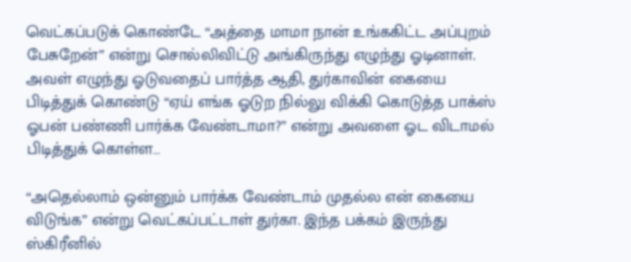வெட்கப்படுக் கொண்டே “அத்தை மாமா நான் உங்ககிட்ட அப்புறம் பேசுறேன்” என்று சொல்லிவிட்டு அங்கிருந்து எழுந்து ஓடினாள். அவள் எழுந்து ஓடுவதைப் பார்த்த ஆதி, துர்காவின் கையை பிடித்துக் கொண்டு “ஏய் எங்க ஓடுற நில்லு விக்கி கொடுத்த பாக்ஸ் ஓபன் பண்ணி பார்க்க வேண்டாமா?” என்று அவளை ஓட விடாமல் பிடித்துக் கொள்ள…

“அதெல்லாம் ஒன்னும் பார்க்க வேண்டாம் முதல்ல என் கையை விடுங்க” என்று வெட்கப்பட்டாள் துர்கா. இந்த பக்கம் இருந்து ஸ்கிரீனில்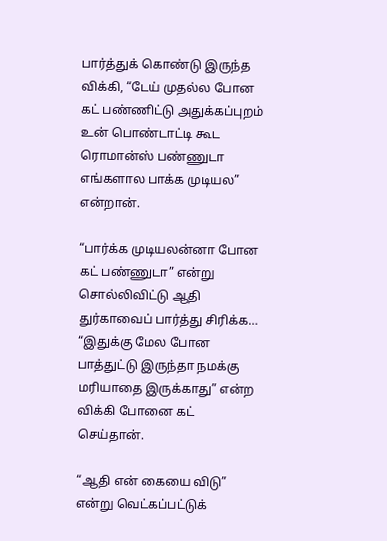பார்த்துக் கொண்டு இருந்த விக்கி, “டேய் முதல்ல போன கட் பண்ணிட்டு அதுக்கப்புறம் உன் பொண்டாட்டி கூட ரொமான்ஸ் பண்ணுடா எங்களால பாக்க முடியல” என்றான்.

“பார்க்க முடியலன்னா போன கட் பண்ணுடா” என்று சொல்லிவிட்டு ஆதி துர்காவைப் பார்த்து சிரிக்க… “இதுக்கு மேல போன பாத்துட்டு இருந்தா நமக்கு மரியாதை இருக்காது” என்ற விக்கி போனை கட் செய்தான்.

“ஆதி என் கையை விடு” என்று வெட்கப்பட்டுக்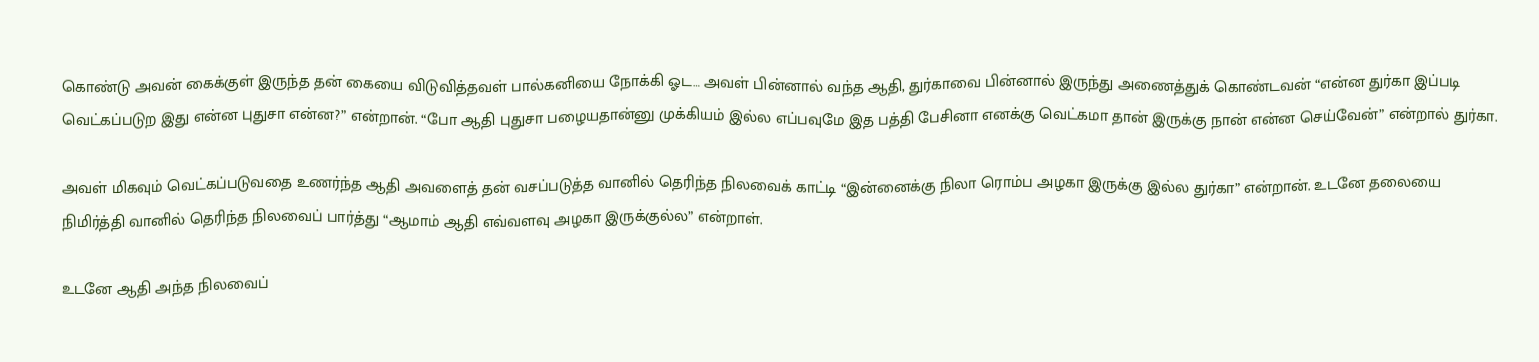கொண்டு அவன் கைக்குள் இருந்த தன் கையை விடுவித்தவள் பால்கனியை நோக்கி ஓட… அவள் பின்னால் வந்த ஆதி, துர்காவை பின்னால் இருந்து அணைத்துக் கொண்டவன் “என்ன துர்கா இப்படி வெட்கப்படுற இது என்ன புதுசா என்ன?” என்றான். “போ ஆதி புதுசா பழையதான்னு முக்கியம் இல்ல எப்பவுமே இத பத்தி பேசினா எனக்கு வெட்கமா தான் இருக்கு நான் என்ன செய்வேன்” என்றால் துர்கா.

அவள் மிகவும் வெட்கப்படுவதை உணர்ந்த ஆதி அவளைத் தன் வசப்படுத்த வானில் தெரிந்த நிலவைக் காட்டி “இன்னைக்கு நிலா ரொம்ப அழகா இருக்கு இல்ல துர்கா” என்றான். உடனே தலையை நிமிர்த்தி வானில் தெரிந்த நிலவைப் பார்த்து “ஆமாம் ஆதி எவ்வளவு அழகா இருக்குல்ல” என்றாள்.

உடனே ஆதி அந்த நிலவைப்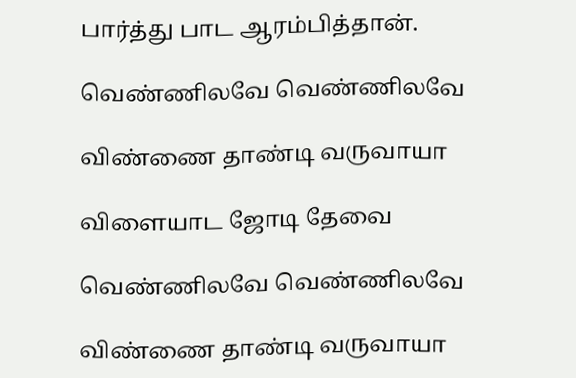பார்த்து பாட ஆரம்பித்தான்.

வெண்ணிலவே வெண்ணிலவே

விண்ணை தாண்டி வருவாயா

விளையாட ஜோடி தேவை

வெண்ணிலவே வெண்ணிலவே

விண்ணை தாண்டி வருவாயா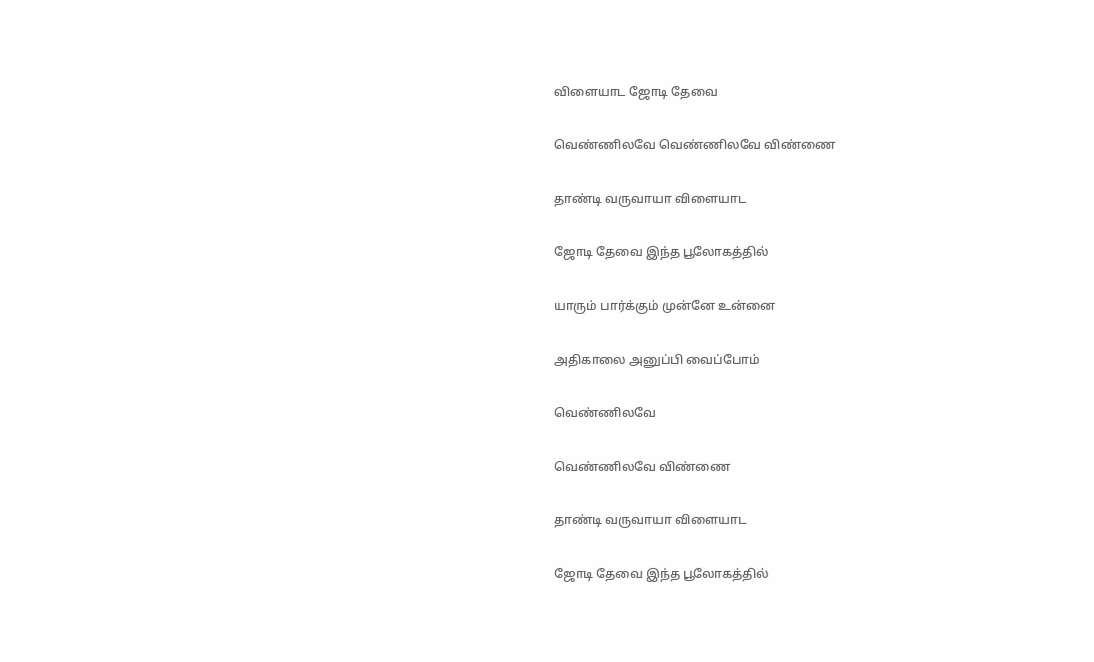விளையாட ஜோடி தேவை

வெண்ணிலவே வெண்ணிலவே விண்ணை

தாண்டி வருவாயா விளையாட

ஜோடி தேவை இந்த பூலோகத்தில்

யாரும் பார்க்கும் முன்னே உன்னை

அதிகாலை அனுப்பி வைப்போம்

வெண்ணிலவே

வெண்ணிலவே விண்ணை

தாண்டி வருவாயா விளையாட

ஜோடி தேவை இந்த பூலோகத்தில்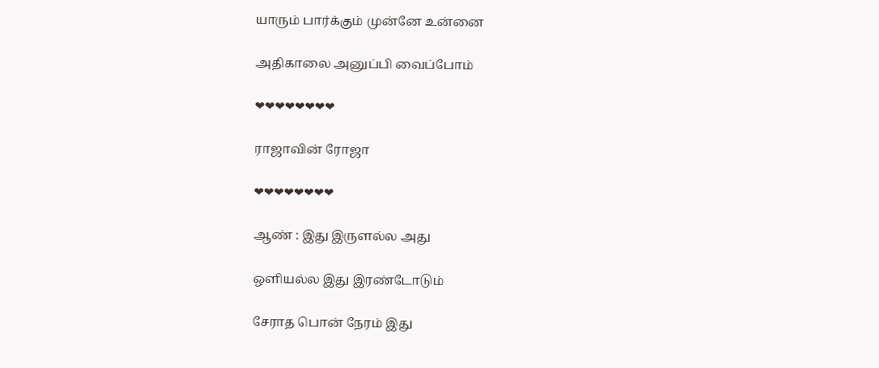யாரும் பார்க்கும் முன்னே உன்னை

அதிகாலை அனுப்பி வைப்போம்

❤❤❤❤❤❤❤❤

ராஜாவின் ரோஜா

❤❤❤❤❤❤❤❤

ஆண் : இது இருளல்ல அது

ஒளியல்ல இது இரண்டோடும்

சேராத பொன் நேரம் இது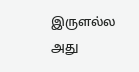இருளல்ல அது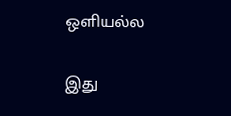ஒளியல்ல

இது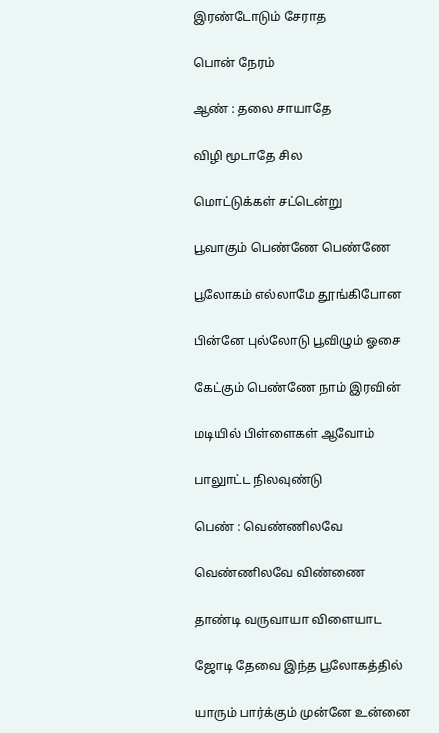இரண்டோடும் சேராத

பொன் நேரம்

ஆண் : தலை சாயாதே

விழி மூடாதே சில

மொட்டுக்கள் சட்டென்று

பூவாகும் பெண்ணே பெண்ணே

பூலோகம் எல்லாமே தூங்கிபோன

பின்னே புல்லோடு பூவிழும் ஓசை

கேட்கும் பெண்ணே நாம் இரவின்

மடியில் பிள்ளைகள் ஆவோம்

பாலுாட்ட நிலவுண்டு

பெண் : வெண்ணிலவே

வெண்ணிலவே விண்ணை

தாண்டி வருவாயா விளையாட

ஜோடி தேவை இந்த பூலோகத்தில்

யாரும் பார்க்கும் முன்னே உன்னை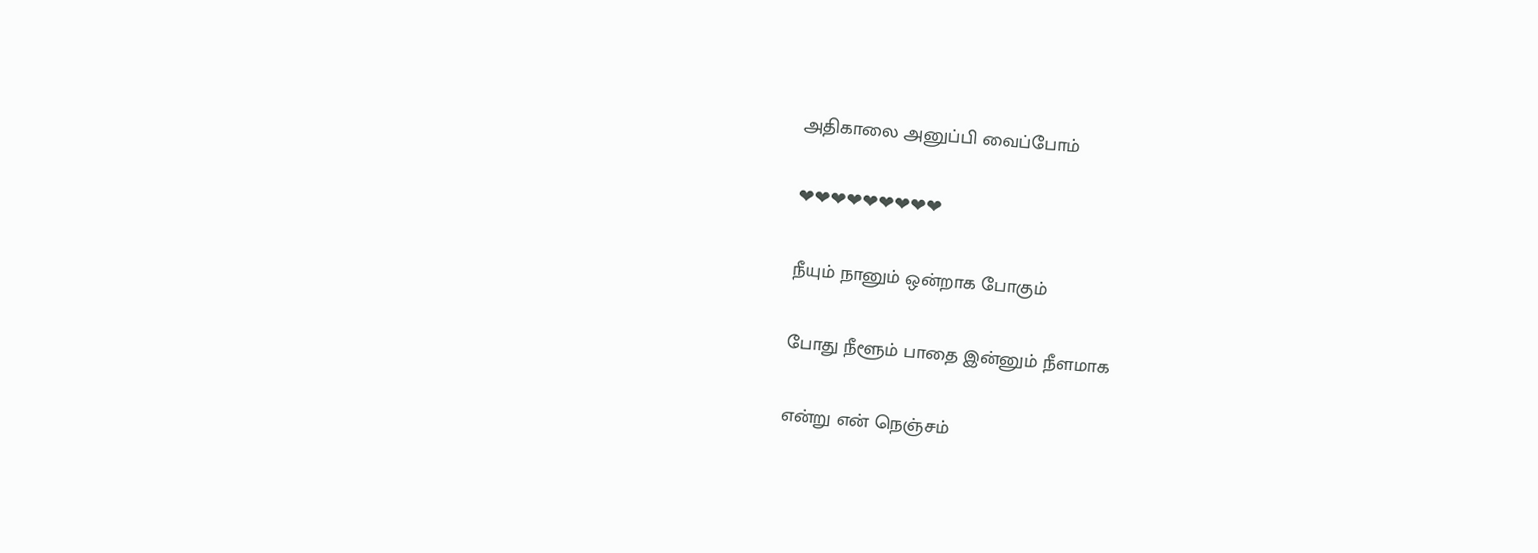அதிகாலை அனுப்பி வைப்போம்

❤❤❤❤❤❤❤❤❤

நீயும் நானும் ஒன்றாக போகும்

போது நீளூம் பாதை இன்னும் நீளமாக

என்று என் நெஞ்சம்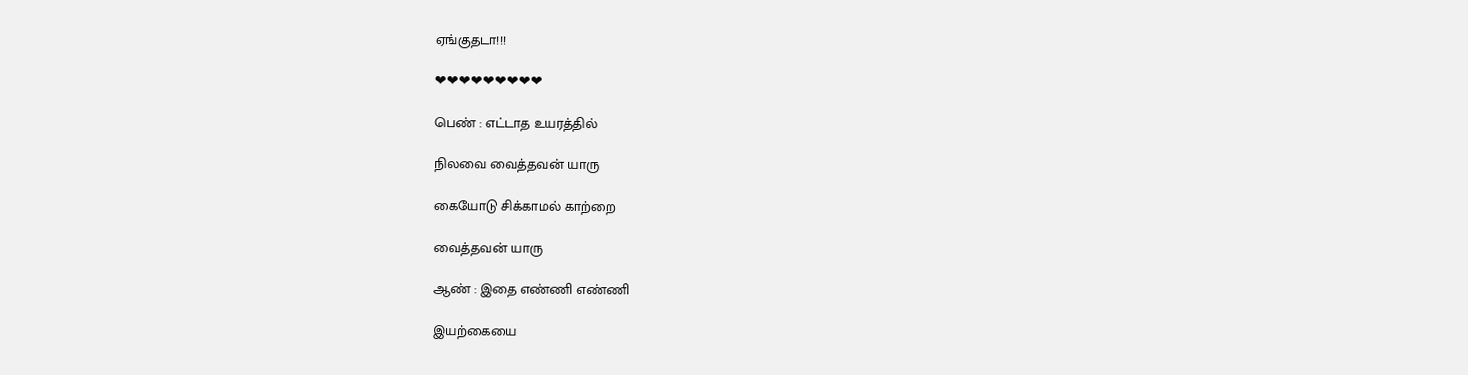ஏங்குதடா!!!

❤❤❤❤❤❤❤❤❤

பெண் : எட்டாத உயரத்தில்

நிலவை வைத்தவன் யாரு

கையோடு சிக்காமல் காற்றை

வைத்தவன் யாரு

ஆண் : இதை எண்ணி எண்ணி

இயற்கையை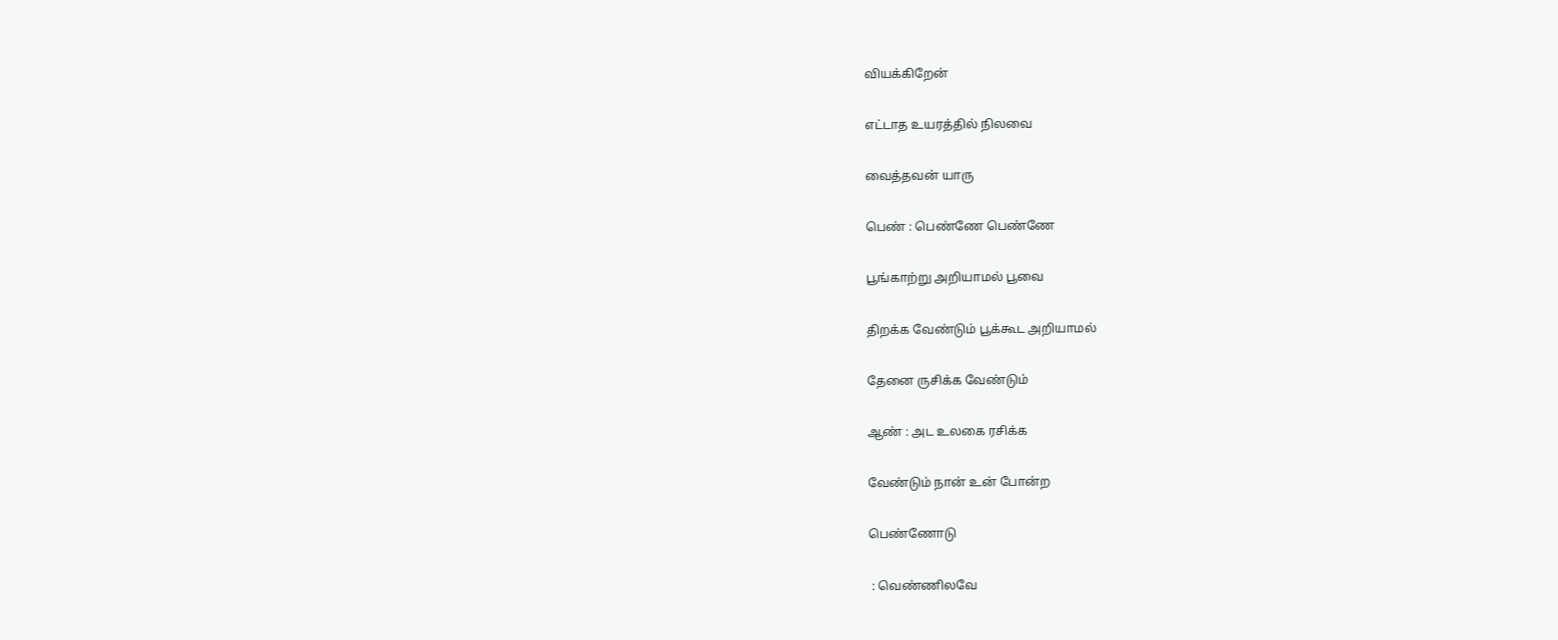வியக்கிறேன்

எட்டாத உயரத்தில் நிலவை

வைத்தவன் யாரு

பெண் : பெண்ணே பெண்ணே

பூங்காற்று அறியாமல் பூவை

திறக்க வேண்டும் பூக்கூட அறியாமல்

தேனை ருசிக்க வேண்டும்

ஆண் : அட உலகை ரசிக்க

வேண்டும் நான் உன் போன்ற

பெண்ணோடு

 : வெண்ணிலவே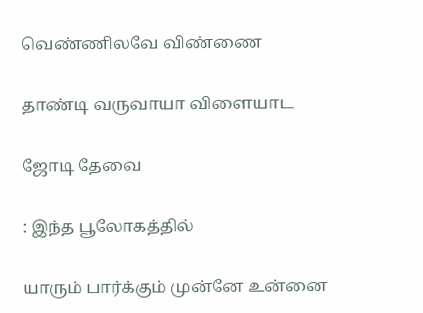வெண்ணிலவே விண்ணை

தாண்டி வருவாயா விளையாட

ஜோடி தேவை

: இந்த பூலோகத்தில்

யாரும் பார்க்கும் முன்னே உன்னை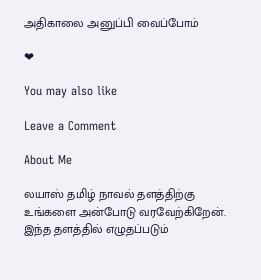அதிகாலை அனுப்பி வைப்போம்

❤

You may also like

Leave a Comment

About Me

லயாஸ் தமிழ் நாவல் தளத்திற்கு உங்களை அன்போடு வரவேற்கிறேன்.
இந்த தளத்தில் எழுதப்படும்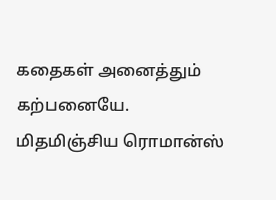கதைகள் அனைத்தும் கற்பனையே.
மிதமிஞ்சிய ரொமான்ஸ்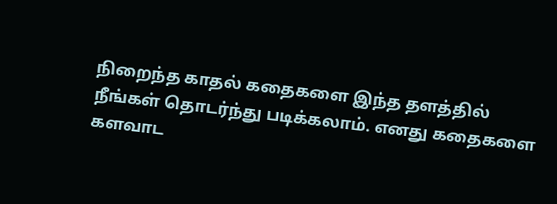நிறைந்த காதல் கதைகளை இந்த தளத்தில் நீங்கள் தொடர்ந்து படிக்கலாம். எனது கதைகளை களவாட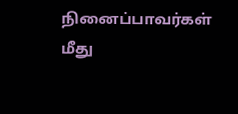நினைப்பாவர்கள் மீது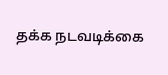தக்க நடவடிக்கை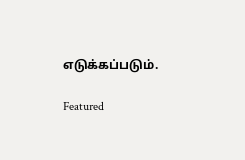எடுக்கப்படும்.

Featured